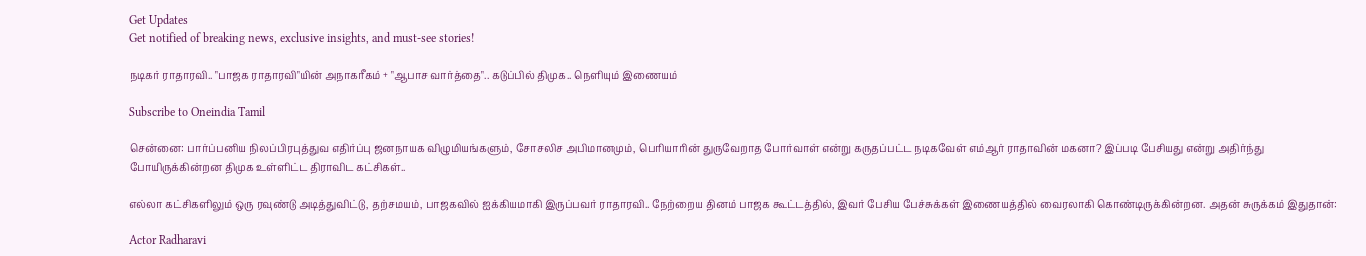Get Updates
Get notified of breaking news, exclusive insights, and must-see stories!

நடிகர் ராதாரவி.. "பாஜக ராதாரவி"யின் அநாகரீகம் + "ஆபாச வார்த்தை".. கடுப்பில் திமுக.. நெளியும் இணையம்

Subscribe to Oneindia Tamil

சென்னை: பார்ப்பனிய நிலப்பிரபுத்துவ எதிர்ப்பு ஜனநாயக விழுமியங்களும், சோசலிச அபிமானமும், பெரியாரின் துருவேறாத போர்வாள் என்று கருதப்பட்ட நடிகவேள் எம்ஆர் ராதாவின் மகனா? இப்படி பேசியது என்று அதிர்ந்து போயிருக்கின்றன திமுக உள்ளிட்ட திராவிட கட்சிகள்..

எல்லா கட்சிகளிலும் ஒரு ரவுண்டு அடித்துவிட்டு, தற்சமயம், பாஜகவில் ஐக்கியமாகி இருப்பவர் ராதாரவி.. நேற்றைய தினம் பாஜக கூட்டத்தில், இவர் பேசிய பேச்சுக்கள் இணையத்தில் வைரலாகி கொண்டிருக்கின்றன. அதன் சுருக்கம் இதுதான்:

Actor Radharavi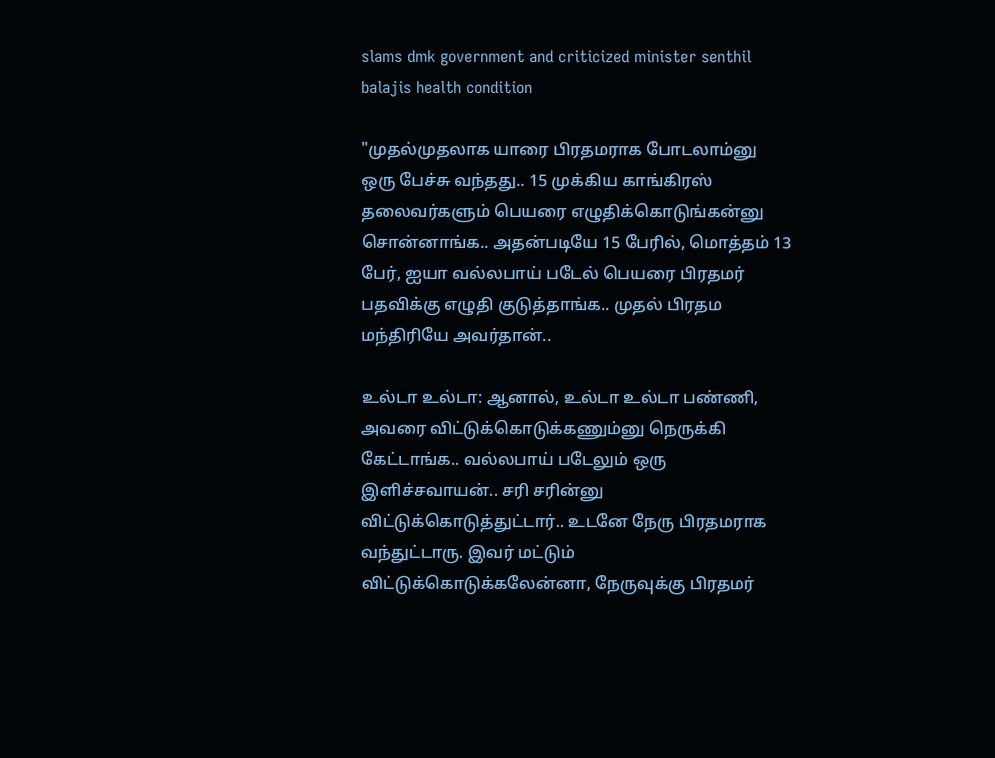slams dmk government and criticized minister senthil balajis health condition

"முதல்முதலாக யாரை பிரதமராக போடலாம்னு ஒரு பேச்சு வந்தது.. 15 முக்கிய காங்கிரஸ் தலைவர்களும் பெயரை எழுதிக்கொடுங்கன்னு சொன்னாங்க.. அதன்படியே 15 பேரில், மொத்தம் 13 பேர், ஐயா வல்லபாய் படேல் பெயரை பிரதமர் பதவிக்கு எழுதி குடுத்தாங்க.. முதல் பிரதம மந்திரியே அவர்தான்..

உல்டா உல்டா: ஆனால், உல்டா உல்டா பண்ணி, அவரை விட்டுக்கொடுக்கணும்னு நெருக்கி கேட்டாங்க.. வல்லபாய் படேலும் ஒரு இளிச்சவாயன்.. சரி சரின்னு விட்டுக்கொடுத்துட்டார்.. உடனே நேரு பிரதமராக வந்துட்டாரு. இவர் மட்டும் விட்டுக்கொடுக்கலேன்னா, நேருவுக்கு பிரதமர்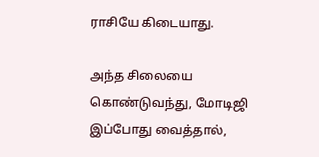ராசியே கிடையாது.

அந்த சிலையை கொண்டுவந்து, மோடிஜி இப்போது வைத்தால்,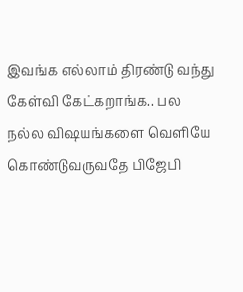இவங்க எல்லாம் திரண்டு வந்து கேள்வி கேட்கறாங்க.. பல நல்ல விஷயங்களை வெளியே கொண்டுவருவதே பிஜேபி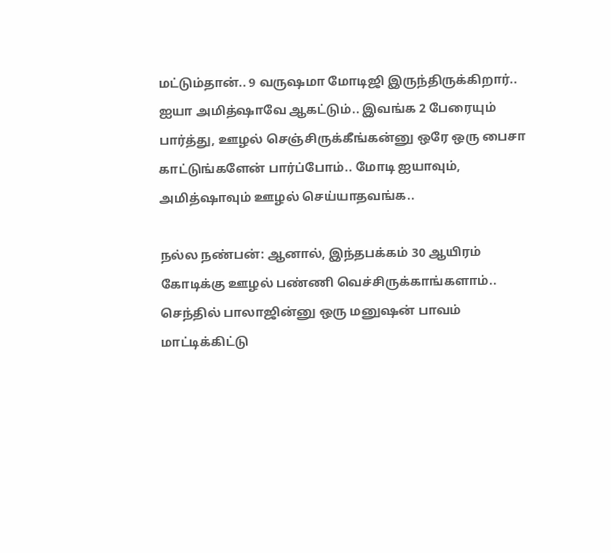மட்டும்தான்.. 9 வருஷமா மோடிஜி இருந்திருக்கிறார்.. ஐயா அமித்ஷாவே ஆகட்டும்.. இவங்க 2 பேரையும் பார்த்து, ஊழல் செஞ்சிருக்கீங்கன்னு ஒரே ஒரு பைசா காட்டுங்களேன் பார்ப்போம்.. மோடி ஐயாவும், அமித்ஷாவும் ஊழல் செய்யாதவங்க..

நல்ல நண்பன்: ஆனால், இந்தபக்கம் 30 ஆயிரம் கோடிக்கு ஊழல் பண்ணி வெச்சிருக்காங்களாம்.. செந்தில் பாலாஜின்னு ஒரு மனுஷன் பாவம் மாட்டிக்கிட்டு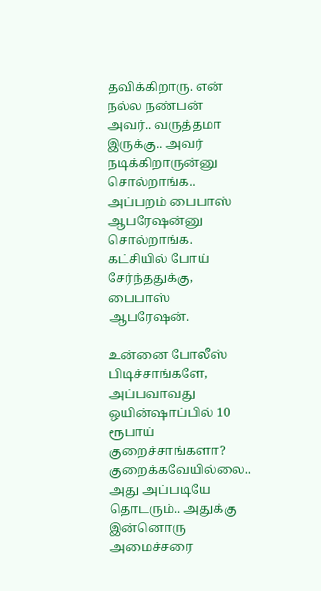தவிக்கிறாரு. என் நல்ல நண்பன் அவர்.. வருத்தமா இருக்கு.. அவர் நடிக்கிறாருன்னு சொல்றாங்க.. அப்பறம் பைபாஸ் ஆபரேஷன்னு சொல்றாங்க. கட்சியில் போய் சேர்ந்ததுக்கு, பைபாஸ் ஆபரேஷன்.

உன்னை போலீஸ் பிடிச்சாங்களே, அப்பவாவது ஒயின்ஷாப்பில் 10 ரூபாய் குறைச்சாங்களா? குறைக்கவேயில்லை.. அது அப்படியே தொடரும்.. அதுக்கு இன்னொரு அமைச்சரை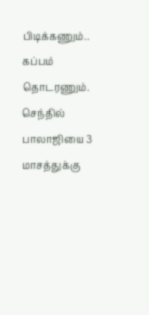பிடிக்கணும்.. கப்பம் தொடரணும். செந்தில் பாலாஜியை 3 மாசத்துக்கு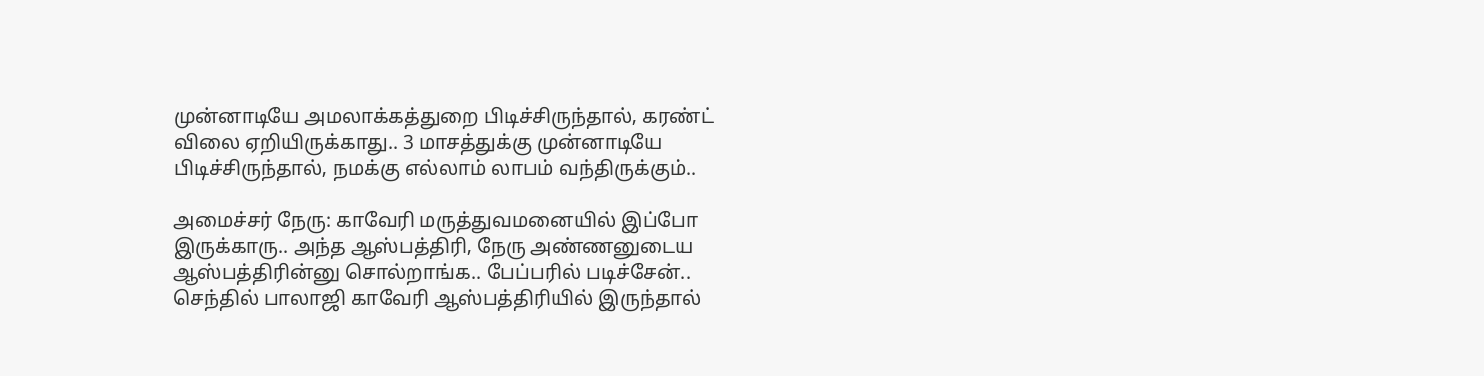முன்னாடியே அமலாக்கத்துறை பிடிச்சிருந்தால், கரண்ட் விலை ஏறியிருக்காது.. 3 மாசத்துக்கு முன்னாடியே பிடிச்சிருந்தால், நமக்கு எல்லாம் லாபம் வந்திருக்கும்..

அமைச்சர் நேரு: காவேரி மருத்துவமனையில் இப்போ இருக்காரு.. அந்த ஆஸ்பத்திரி, நேரு அண்ணனுடைய ஆஸ்பத்திரின்னு சொல்றாங்க.. பேப்பரில் படிச்சேன்.. செந்தில் பாலாஜி காவேரி ஆஸ்பத்திரியில் இருந்தால்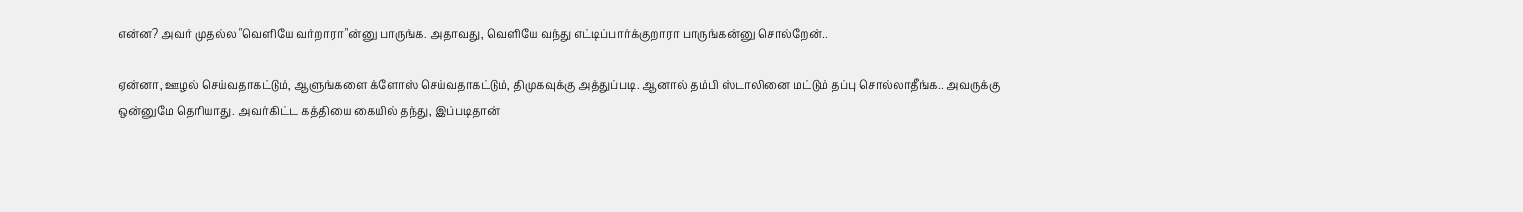என்ன? அவர் முதல்ல "வெளியே வர்றாரா"ன்னு பாருங்க. அதாவது, வெளியே வந்து எட்டிப்பார்க்குறாரா பாருங்கன்னு சொல்றேன்..

ஏன்னா, ஊழல் செய்வதாகட்டும், ஆளுங்களை க்ளோஸ் செய்வதாகட்டும், திமுகவுக்கு அத்துப்படி. ஆனால் தம்பி ஸ்டாலினை மட்டும் தப்பு சொல்லாதீங்க.. அவருக்கு ஒன்னுமே தெரியாது. அவர்கிட்ட கத்தியை கையில் தந்து, இப்படிதான்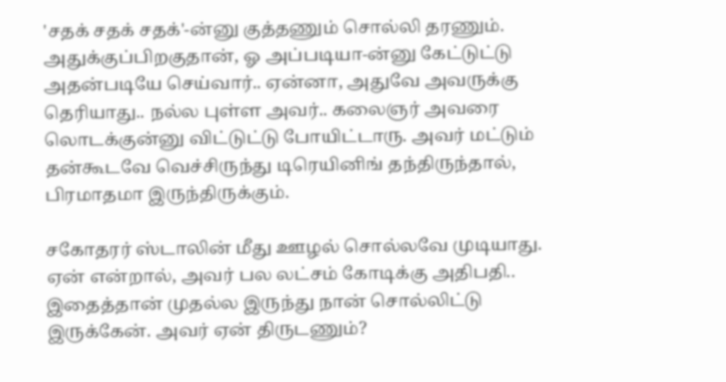'சதக் சதக் சதக்'-ன்னு குத்தணும் சொல்லி தரணும். அதுக்குப்பிறகுதான், ஓ அப்படியா-ன்னு கேட்டுட்டு அதன்படியே செய்வார்.. ஏன்னா, அதுவே அவருக்கு தெரியாது.. நல்ல புள்ள அவர்.. கலைஞர் அவரை லொடக்குன்னு விட்டுட்டு போயிட்டாரு. அவர் மட்டும் தன்கூடவே வெச்சிருந்து டிரெயினிங் தந்திருந்தால், பிரமாதமா இருந்திருக்கும்.

சகோதரர் ஸ்டாலின் மீது ஊழல் சொல்லவே முடியாது. ஏன் என்றால், அவர் பல லட்சம் கோடிக்கு அதிபதி.. இதைத்தான் முதல்ல இருந்து நான் சொல்லிட்டு இருக்கேன். அவர் ஏன் திருடணும்?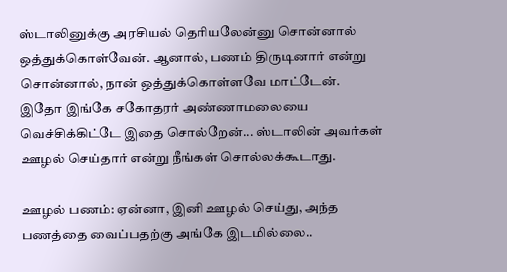ஸ்டாலினுக்கு அரசியல் தெரியலேன்னு சொன்னால் ஒத்துக்கொள்வேன். ஆனால், பணம் திருடினார் என்று சொன்னால், நான் ஒத்துக்கொள்ளவே மாட்டேன். இதோ இங்கே சகோதரர் அண்ணாமலையை வெச்சிக்கிட்டே இதை சொல்றேன்... ஸ்டாலின் அவர்கள் ஊழல் செய்தார் என்று நீங்கள் சொல்லக்கூடாது.

ஊழல் பணம்: ஏன்னா, இனி ஊழல் செய்து, அந்த பணத்தை வைப்பதற்கு அங்கே இடமில்லை..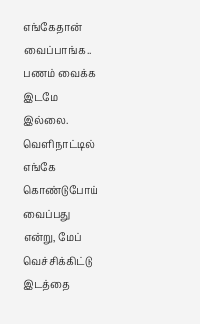எங்கேதான் வைப்பாங்க.. பணம் வைக்க இடமே இல்லை. வெளிநாட்டில் எங்கே கொண்டுபோய் வைப்பது என்று, மேப் வெச்சிக்கிட்டு இடத்தை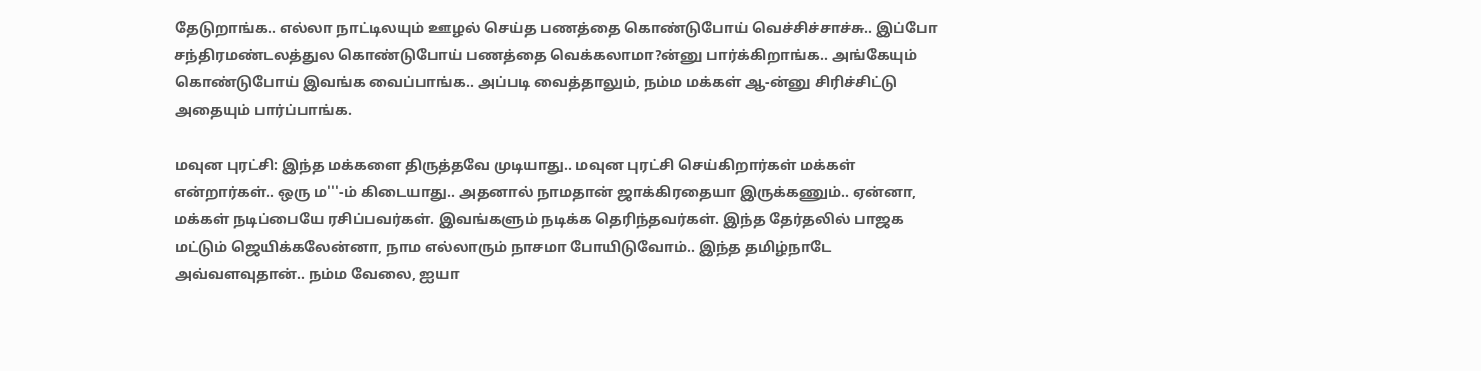தேடுறாங்க.. எல்லா நாட்டிலயும் ஊழல் செய்த பணத்தை கொண்டுபோய் வெச்சிச்சாச்சு.. இப்போ சந்திரமண்டலத்துல கொண்டுபோய் பணத்தை வெக்கலாமா?ன்னு பார்க்கிறாங்க.. அங்கேயும் கொண்டுபோய் இவங்க வைப்பாங்க.. அப்படி வைத்தாலும், நம்ம மக்கள் ஆ-ன்னு சிரிச்சிட்டு அதையும் பார்ப்பாங்க.

மவுன புரட்சி: இந்த மக்களை திருத்தவே முடியாது.. மவுன புரட்சி செய்கிறார்கள் மக்கள் என்றார்கள்.. ஒரு ம'''-ம் கிடையாது.. அதனால் நாமதான் ஜாக்கிரதையா இருக்கணும்.. ஏன்னா, மக்கள் நடிப்பையே ரசிப்பவர்கள். இவங்களும் நடிக்க தெரிந்தவர்கள். இந்த தேர்தலில் பாஜக மட்டும் ஜெயிக்கலேன்னா, நாம எல்லாரும் நாசமா போயிடுவோம்.. இந்த தமிழ்நாடே அவ்வளவுதான்.. நம்ம வேலை, ஐயா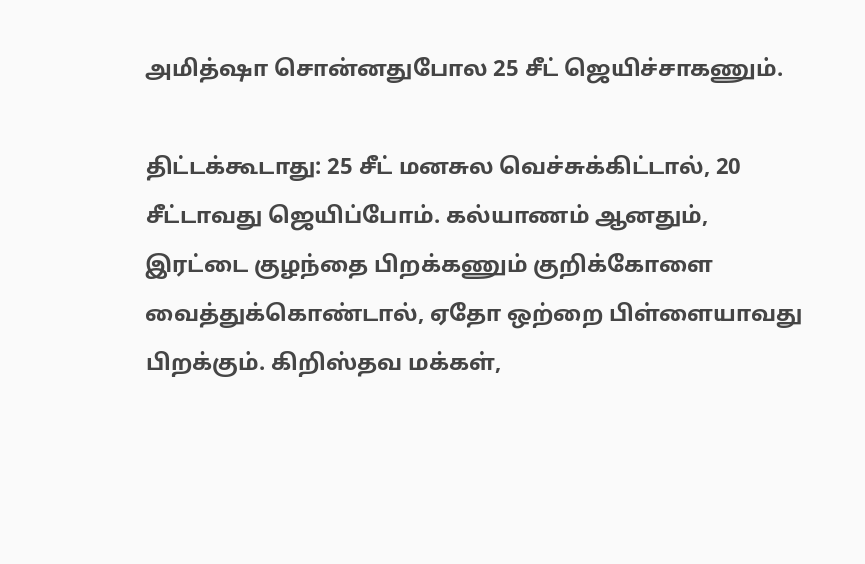அமித்ஷா சொன்னதுபோல 25 சீட் ஜெயிச்சாகணும்.

திட்டக்கூடாது: 25 சீட் மனசுல வெச்சுக்கிட்டால், 20 சீட்டாவது ஜெயிப்போம். கல்யாணம் ஆனதும், இரட்டை குழந்தை பிறக்கணும் குறிக்கோளை வைத்துக்கொண்டால், ஏதோ ஒற்றை பிள்ளையாவது பிறக்கும். கிறிஸ்தவ மக்கள்,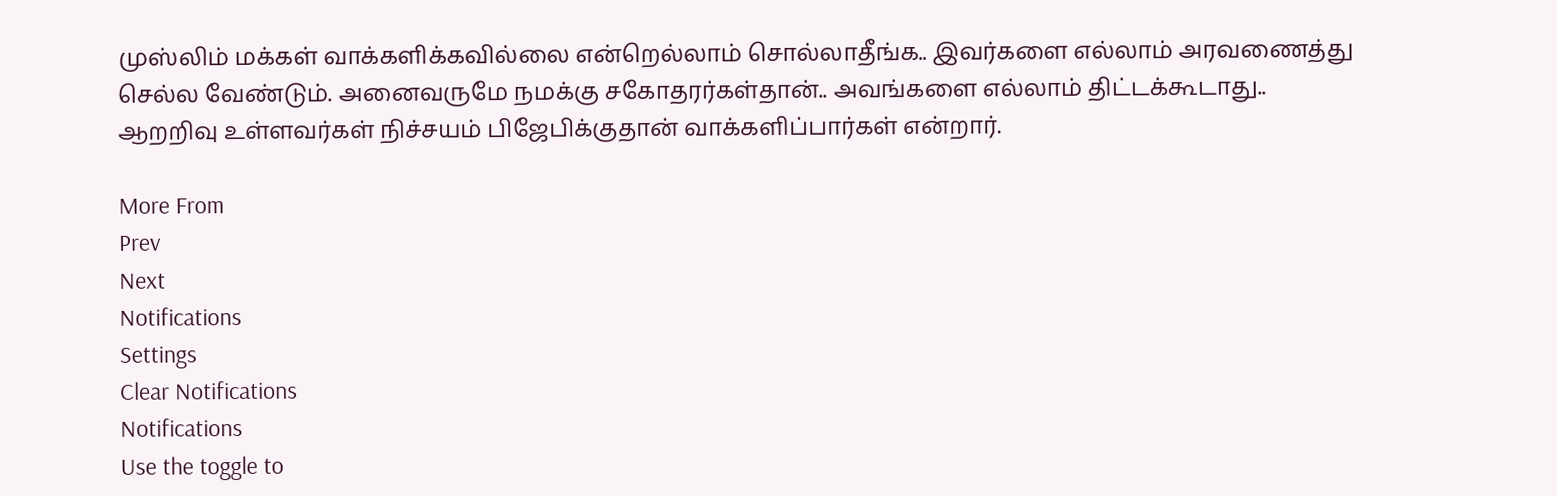முஸ்லிம் மக்கள் வாக்களிக்கவில்லை என்றெல்லாம் சொல்லாதீங்க.. இவர்களை எல்லாம் அரவணைத்து செல்ல வேண்டும். அனைவருமே நமக்கு சகோதரர்கள்தான்.. அவங்களை எல்லாம் திட்டக்கூடாது.. ஆறறிவு உள்ளவர்கள் நிச்சயம் பிஜேபிக்குதான் வாக்களிப்பார்கள் என்றார்.

More From
Prev
Next
Notifications
Settings
Clear Notifications
Notifications
Use the toggle to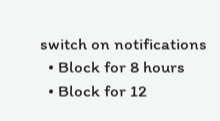switch on notifications
  • Block for 8 hours
  • Block for 12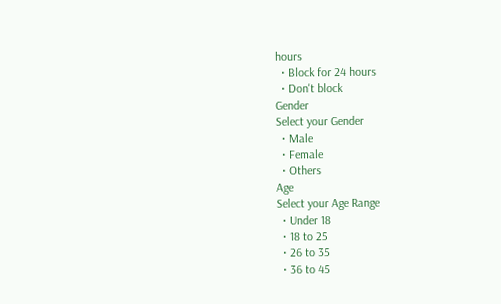hours
  • Block for 24 hours
  • Don't block
Gender
Select your Gender
  • Male
  • Female
  • Others
Age
Select your Age Range
  • Under 18
  • 18 to 25
  • 26 to 35
  • 36 to 45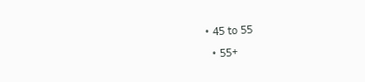• 45 to 55
  • 55+